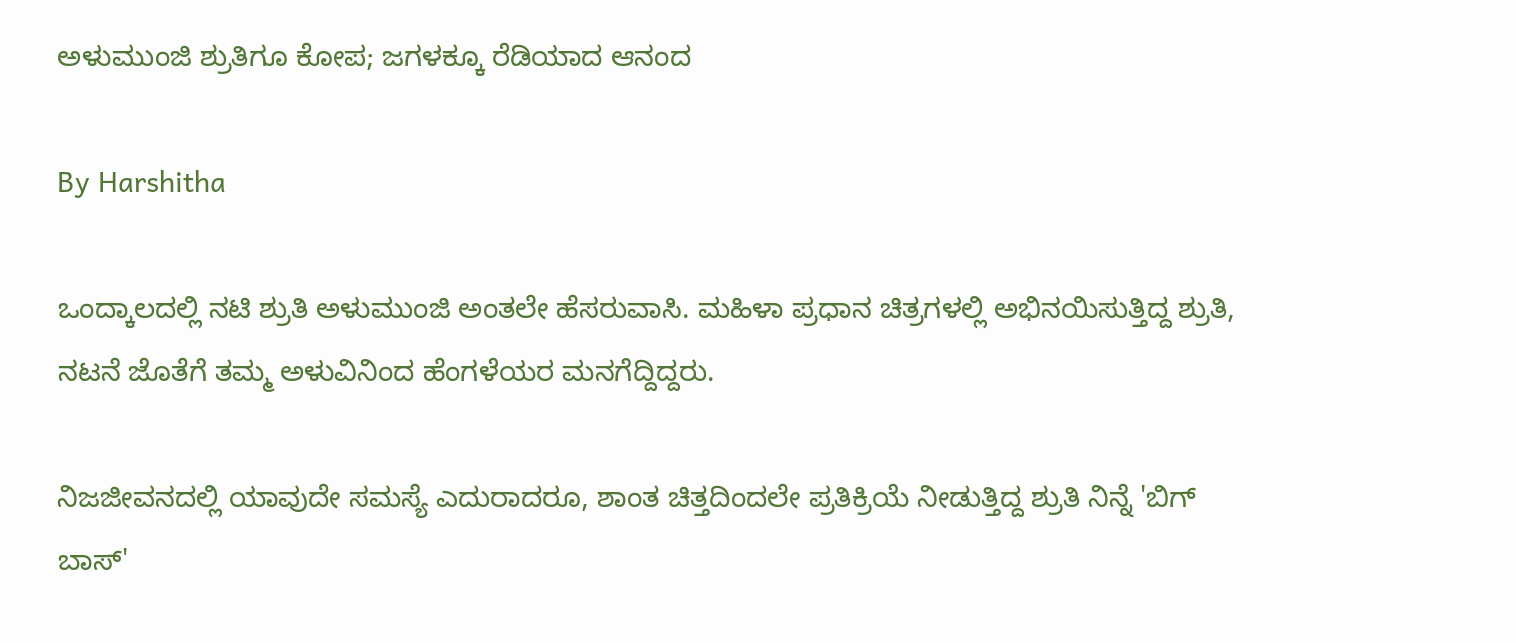ಅಳುಮುಂಜಿ ಶ್ರುತಿಗೂ ಕೋಪ; ಜಗಳಕ್ಕೂ ರೆಡಿಯಾದ ಆನಂದ

By Harshitha

ಒಂದ್ಕಾಲದಲ್ಲಿ ನಟಿ ಶ್ರುತಿ ಅಳುಮುಂಜಿ ಅಂತಲೇ ಹೆಸರುವಾಸಿ. ಮಹಿಳಾ ಪ್ರಧಾನ ಚಿತ್ರಗಳಲ್ಲಿ ಅಭಿನಯಿಸುತ್ತಿದ್ದ ಶ್ರುತಿ, ನಟನೆ ಜೊತೆಗೆ ತಮ್ಮ ಅಳುವಿನಿಂದ ಹೆಂಗಳೆಯರ ಮನಗೆದ್ದಿದ್ದರು.

ನಿಜಜೀವನದಲ್ಲಿ ಯಾವುದೇ ಸಮಸ್ಯೆ ಎದುರಾದರೂ, ಶಾಂತ ಚಿತ್ತದಿಂದಲೇ ಪ್ರತಿಕ್ರಿಯೆ ನೀಡುತ್ತಿದ್ದ ಶ್ರುತಿ ನಿನ್ನೆ 'ಬಿಗ್ ಬಾಸ್'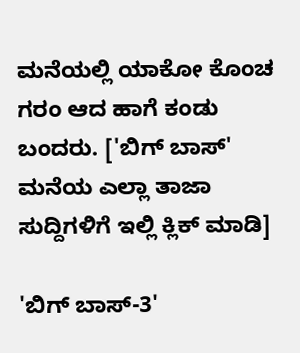ಮನೆಯಲ್ಲಿ ಯಾಕೋ ಕೊಂಚ ಗರಂ ಆದ ಹಾಗೆ ಕಂಡು ಬಂದರು. ['ಬಿಗ್ ಬಾಸ್' ಮನೆಯ ಎಲ್ಲಾ ತಾಜಾ ಸುದ್ದಿಗಳಿಗೆ ಇಲ್ಲಿ ಕ್ಲಿಕ್ ಮಾಡಿ]

'ಬಿಗ್ ಬಾಸ್-3'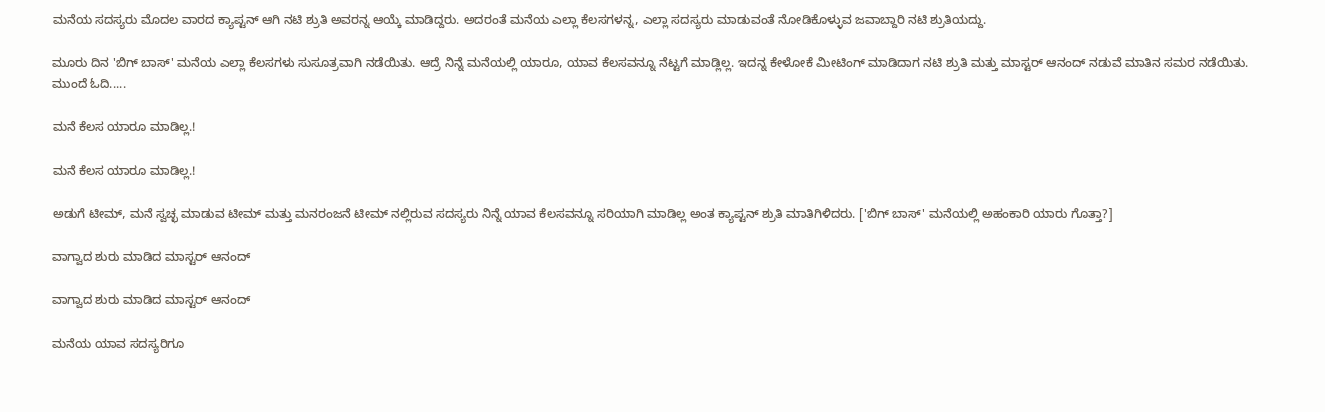ಮನೆಯ ಸದಸ್ಯರು ಮೊದಲ ವಾರದ ಕ್ಯಾಪ್ಟನ್ ಆಗಿ ನಟಿ ಶ್ರುತಿ ಅವರನ್ನ ಆಯ್ಕೆ ಮಾಡಿದ್ದರು. ಅದರಂತೆ ಮನೆಯ ಎಲ್ಲಾ ಕೆಲಸಗಳನ್ನ, ಎಲ್ಲಾ ಸದಸ್ಯರು ಮಾಡುವಂತೆ ನೋಡಿಕೊಳ್ಳುವ ಜವಾಬ್ದಾರಿ ನಟಿ ಶ್ರುತಿಯದ್ದು.

ಮೂರು ದಿನ 'ಬಿಗ್ ಬಾಸ್' ಮನೆಯ ಎಲ್ಲಾ ಕೆಲಸಗಳು ಸುಸೂತ್ರವಾಗಿ ನಡೆಯಿತು. ಆದ್ರೆ ನಿನ್ನೆ ಮನೆಯಲ್ಲಿ ಯಾರೂ, ಯಾವ ಕೆಲಸವನ್ನೂ ನೆಟ್ಟಗೆ ಮಾಡ್ಲಿಲ್ಲ. ಇದನ್ನ ಕೇಳೋಕೆ ಮೀಟಿಂಗ್ ಮಾಡಿದಾಗ ನಟಿ ಶ್ರುತಿ ಮತ್ತು ಮಾಸ್ಟರ್ ಆನಂದ್ ನಡುವೆ ಮಾತಿನ ಸಮರ ನಡೆಯಿತು. ಮುಂದೆ ಓದಿ.....

ಮನೆ ಕೆಲಸ ಯಾರೂ ಮಾಡಿಲ್ಲ.!

ಮನೆ ಕೆಲಸ ಯಾರೂ ಮಾಡಿಲ್ಲ.!

ಅಡುಗೆ ಟೀಮ್, ಮನೆ ಸ್ವಚ್ಛ ಮಾಡುವ ಟೀಮ್ ಮತ್ತು ಮನರಂಜನೆ ಟೀಮ್ ನಲ್ಲಿರುವ ಸದಸ್ಯರು ನಿನ್ನೆ ಯಾವ ಕೆಲಸವನ್ನೂ ಸರಿಯಾಗಿ ಮಾಡಿಲ್ಲ ಅಂತ ಕ್ಯಾಪ್ಟನ್ ಶ್ರುತಿ ಮಾತಿಗಿಳಿದರು. ['ಬಿಗ್ ಬಾಸ್' ಮನೆಯಲ್ಲಿ ಅಹಂಕಾರಿ ಯಾರು ಗೊತ್ತಾ?]

ವಾಗ್ವಾದ ಶುರು ಮಾಡಿದ ಮಾಸ್ಟರ್ ಆನಂದ್

ವಾಗ್ವಾದ ಶುರು ಮಾಡಿದ ಮಾಸ್ಟರ್ ಆನಂದ್

ಮನೆಯ ಯಾವ ಸದಸ್ಯರಿಗೂ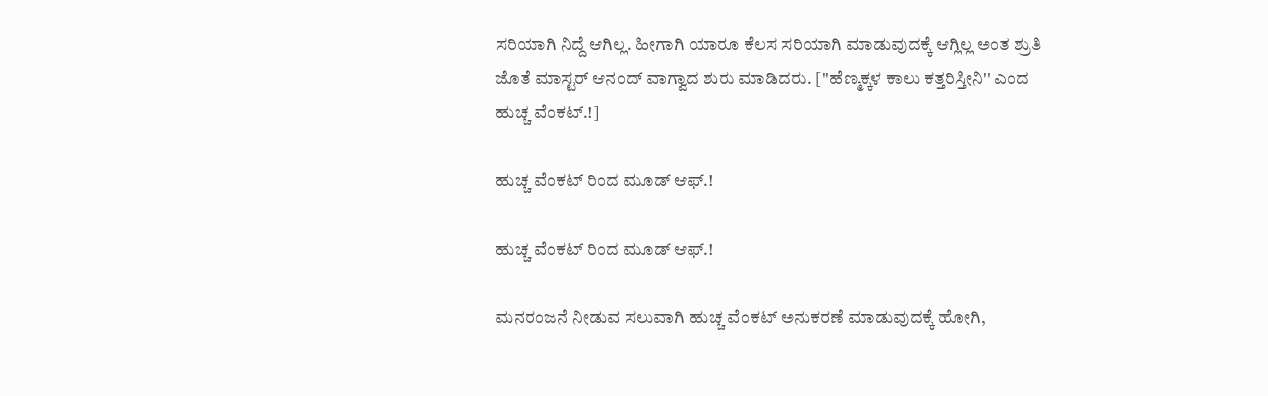ಸರಿಯಾಗಿ ನಿದ್ದೆ ಆಗಿಲ್ಲ. ಹೀಗಾಗಿ ಯಾರೂ ಕೆಲಸ ಸರಿಯಾಗಿ ಮಾಡುವುದಕ್ಕೆ ಆಗ್ಲಿಲ್ಲ ಅಂತ ಶ್ರುತಿ ಜೊತೆ ಮಾಸ್ಟರ್ ಆನಂದ್ ವಾಗ್ವಾದ ಶುರು ಮಾಡಿದರು. [''ಹೆಣ್ಮಕ್ಕಳ ಕಾಲು ಕತ್ತರಿಸ್ತೀನಿ'' ಎಂದ ಹುಚ್ಚ ವೆಂಕಟ್.!]

ಹುಚ್ಚ ವೆಂಕಟ್ ರಿಂದ ಮೂಡ್ ಆಫ್.!

ಹುಚ್ಚ ವೆಂಕಟ್ ರಿಂದ ಮೂಡ್ ಆಫ್.!

ಮನರಂಜನೆ ನೀಡುವ ಸಲುವಾಗಿ ಹುಚ್ಚ ವೆಂಕಟ್ ಅನುಕರಣೆ ಮಾಡುವುದಕ್ಕೆ ಹೋಗಿ,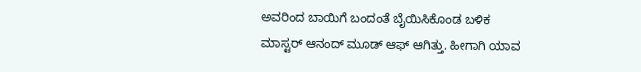ಅವರಿಂದ ಬಾಯಿಗೆ ಬಂದಂತೆ ಬೈಯಿಸಿಕೊಂಡ ಬಳಿಕ ಮಾಸ್ಟರ್ ಆನಂದ್ ಮೂಡ್ ಆಫ್ ಆಗಿತ್ತು. ಹೀಗಾಗಿ ಯಾವ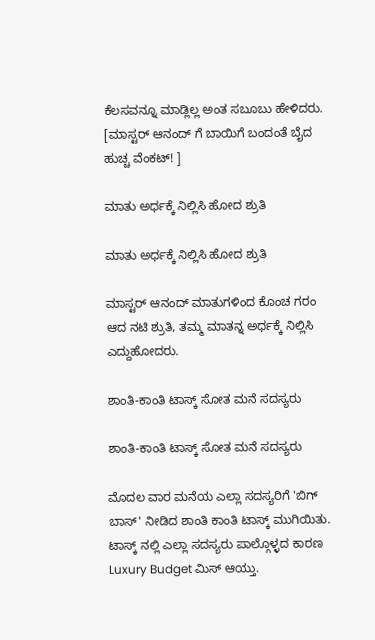ಕೆಲಸವನ್ನೂ ಮಾಡ್ಲಿಲ್ಲ ಅಂತ ಸಬೂಬು ಹೇಳಿದರು. [ಮಾಸ್ಟರ್ ಆನಂದ್ ಗೆ ಬಾಯಿಗೆ ಬಂದಂತೆ ಬೈದ ಹುಚ್ಚ ವೆಂಕಟ್! ]

ಮಾತು ಅರ್ಧಕ್ಕೆ ನಿಲ್ಲಿಸಿ ಹೋದ ಶ್ರುತಿ

ಮಾತು ಅರ್ಧಕ್ಕೆ ನಿಲ್ಲಿಸಿ ಹೋದ ಶ್ರುತಿ

ಮಾಸ್ಟರ್ ಆನಂದ್ ಮಾತುಗಳಿಂದ ಕೊಂಚ ಗರಂ ಆದ ನಟಿ ಶ್ರುತಿ, ತಮ್ಮ ಮಾತನ್ನ ಅರ್ಧಕ್ಕೆ ನಿಲ್ಲಿಸಿ ಎದ್ದುಹೋದರು.

ಶಾಂತಿ-ಕಾಂತಿ ಟಾಸ್ಕ್ ಸೋತ ಮನೆ ಸದಸ್ಯರು

ಶಾಂತಿ-ಕಾಂತಿ ಟಾಸ್ಕ್ ಸೋತ ಮನೆ ಸದಸ್ಯರು

ಮೊದಲ ವಾರ ಮನೆಯ ಎಲ್ಲಾ ಸದಸ್ಯರಿಗೆ 'ಬಿಗ್ ಬಾಸ್' ನೀಡಿದ ಶಾಂತಿ ಕಾಂತಿ ಟಾಸ್ಕ್ ಮುಗಿಯಿತು. ಟಾಸ್ಕ್ ನಲ್ಲಿ ಎಲ್ಲಾ ಸದಸ್ಯರು ಪಾಲ್ಗೊಳ್ಳದ ಕಾರಣ Luxury Budget ಮಿಸ್ ಆಯ್ತು.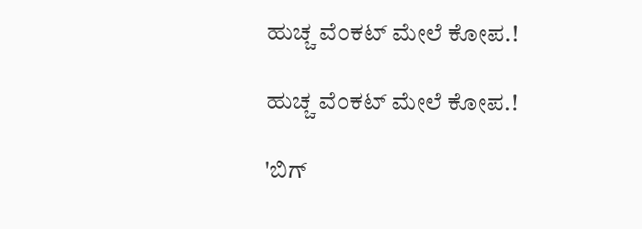ಹುಚ್ಚ ವೆಂಕಟ್ ಮೇಲೆ ಕೋಪ.!

ಹುಚ್ಚ ವೆಂಕಟ್ ಮೇಲೆ ಕೋಪ.!

'ಬಿಗ್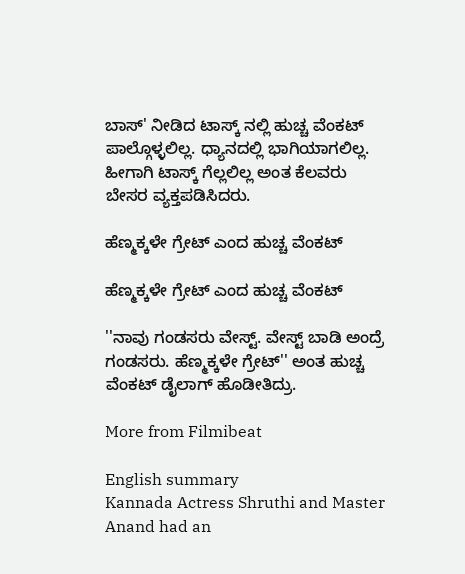ಬಾಸ್' ನೀಡಿದ ಟಾಸ್ಕ್ ನಲ್ಲಿ ಹುಚ್ಚ ವೆಂಕಟ್ ಪಾಲ್ಗೊಳ್ಳಲಿಲ್ಲ. ಧ್ಯಾನದಲ್ಲಿ ಭಾಗಿಯಾಗಲಿಲ್ಲ. ಹೀಗಾಗಿ ಟಾಸ್ಕ್ ಗೆಲ್ಲಲಿಲ್ಲ ಅಂತ ಕೆಲವರು ಬೇಸರ ವ್ಯಕ್ತಪಡಿಸಿದರು.

ಹೆಣ್ಮಕ್ಕಳೇ ಗ್ರೇಟ್ ಎಂದ ಹುಚ್ಚ ವೆಂಕಟ್

ಹೆಣ್ಮಕ್ಕಳೇ ಗ್ರೇಟ್ ಎಂದ ಹುಚ್ಚ ವೆಂಕಟ್

''ನಾವು ಗಂಡಸರು ವೇಸ್ಟ್. ವೇಸ್ಟ್ ಬಾಡಿ ಅಂದ್ರೆ ಗಂಡಸರು. ಹೆಣ್ಮಕ್ಕಳೇ ಗ್ರೇಟ್'' ಅಂತ ಹುಚ್ಚ ವೆಂಕಟ್ ಡೈಲಾಗ್ ಹೊಡೀತಿದ್ರು.

More from Filmibeat

English summary
Kannada Actress Shruthi and Master Anand had an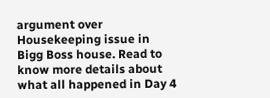argument over Housekeeping issue in Bigg Boss house. Read to know more details about what all happened in Day 4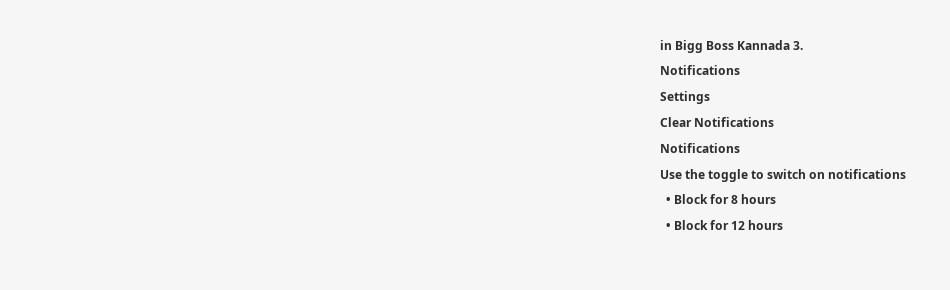in Bigg Boss Kannada 3.
Notifications
Settings
Clear Notifications
Notifications
Use the toggle to switch on notifications
  • Block for 8 hours
  • Block for 12 hours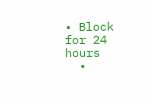• Block for 24 hours
  •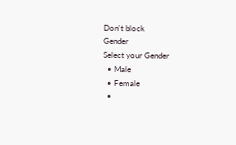Don't block
Gender
Select your Gender
  • Male
  • Female
  •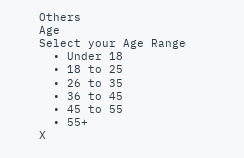Others
Age
Select your Age Range
  • Under 18
  • 18 to 25
  • 26 to 35
  • 36 to 45
  • 45 to 55
  • 55+
X